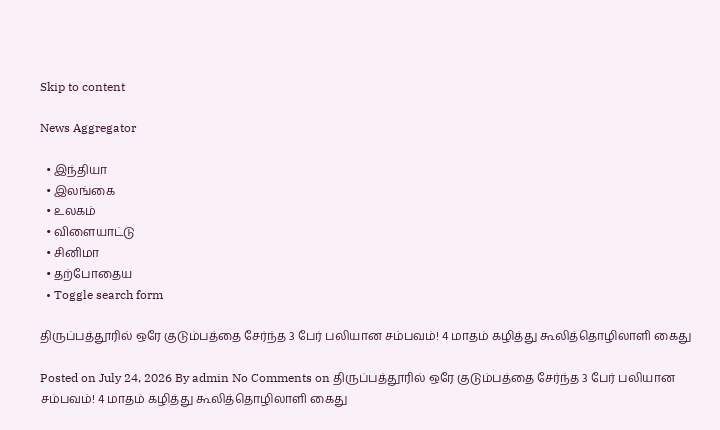Skip to content

News Aggregator

  • இந்தியா
  • இலங்கை
  • உலகம்
  • விளையாட்டு
  • சினிமா
  • தற்போதைய
  • Toggle search form

திருப்பத்தூரில் ஒரே குடும்பத்தை சேர்ந்த 3 பேர் பலியான சம்பவம்! 4 மாதம் கழித்து கூலித்தொழிலாளி கைது

Posted on July 24, 2026 By admin No Comments on திருப்பத்தூரில் ஒரே குடும்பத்தை சேர்ந்த 3 பேர் பலியான சம்பவம்! 4 மாதம் கழித்து கூலித்தொழிலாளி கைது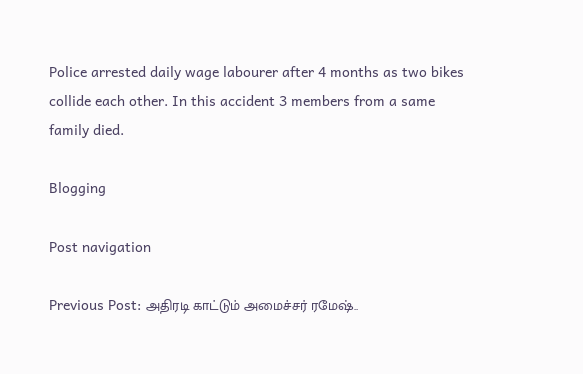Police arrested daily wage labourer after 4 months as two bikes collide each other. In this accident 3 members from a same family died.

Blogging

Post navigation

Previous Post: அதிரடி காட்டும் அமைச்சர் ரமேஷ்..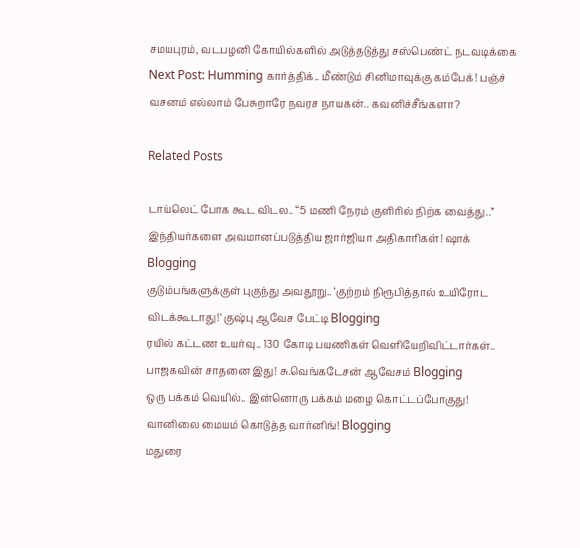சமயபுரம், வடபழனி கோயில்களில் அடுத்தடுத்து சஸ்பெண்ட் நடவடிக்கை
Next Post: Humming கார்த்திக்.. மீண்டும் சினிமாவுக்கு கம்பேக்! பஞ்ச் வசனம் எல்லாம் பேசுறாரே நவரச நாயகன்.. கவனிச்சீங்களா?

Related Posts

டாய்லெட் போக கூட விடல.. “5 மணி நேரம் குளிரில் நிற்க வைத்து..” இந்தியர்களை அவமானப்படுத்திய ஜார்ஜியா அதிகாரிகள்! ஷாக் Blogging
குடும்பங்களுக்குள் புகுந்து அவதூறு.. ‘குற்றம் நிரூபித்தால் உயிரோட விடக்கூடாது!’ குஷ்பு ஆவேச பேட்டி Blogging
ரயில் கட்டண உயர்வு.. 130 கோடி பயணிகள் வெளியேறிவிட்டார்கள்.. பாஜகவின் சாதனை இது! சு.வெங்கடேசன் ஆவேசம் Blogging
ஒரு பக்கம் வெயில்.. இன்னொரு பக்கம் மழை கொட்டப்போகுது! வானிலை மையம் கொடுத்த வார்னிங்! Blogging
மதுரை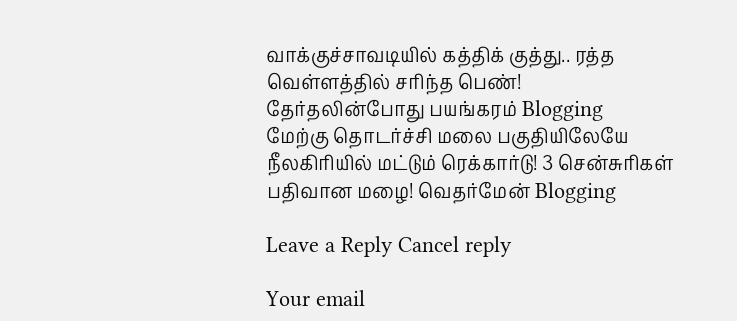வாக்குச்சாவடியில் கத்திக் குத்து.. ரத்த வெள்ளத்தில் சரிந்த பெண்! தேர்தலின்போது பயங்கரம் Blogging
மேற்கு தொடர்ச்சி மலை பகுதியிலேயே நீலகிரியில் மட்டும் ரெக்கார்டு! 3 சென்சுரிகள் பதிவான மழை! வெதர்மேன் Blogging

Leave a Reply Cancel reply

Your email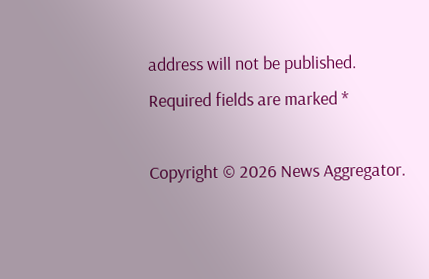address will not be published. Required fields are marked *

Copyright © 2026 News Aggregator.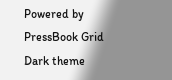Powered by PressBook Grid Dark theme